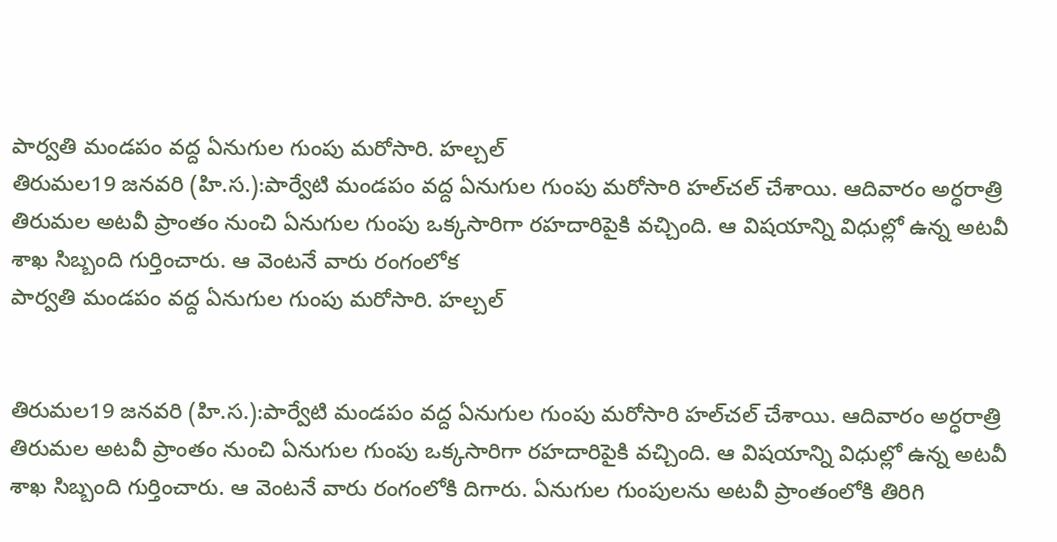పార్వతి మండపం వద్ద ఏనుగుల గుంపు మరోసారి. హల్చల్
తిరుమల19 జనవరి (హి.స.):పార్వేటి మండపం వద్ద ఏనుగుల గుంపు మరోసారి హల్‌చల్ చేశాయి. ఆదివారం అర్ధరాత్రి తిరుమల అటవీ ప్రాంతం నుంచి ఏనుగుల గుంపు ఒక్కసారిగా రహదారిపైకి వచ్చింది. ఆ విషయాన్ని విధుల్లో ఉన్న అటవీ శాఖ సిబ్బంది గుర్తించారు. ఆ వెంటనే వారు రంగంలోక
పార్వతి మండపం వద్ద ఏనుగుల గుంపు మరోసారి. హల్చల్


తిరుమల19 జనవరి (హి.స.):పార్వేటి మండపం వద్ద ఏనుగుల గుంపు మరోసారి హల్‌చల్ చేశాయి. ఆదివారం అర్ధరాత్రి తిరుమల అటవీ ప్రాంతం నుంచి ఏనుగుల గుంపు ఒక్కసారిగా రహదారిపైకి వచ్చింది. ఆ విషయాన్ని విధుల్లో ఉన్న అటవీ శాఖ సిబ్బంది గుర్తించారు. ఆ వెంటనే వారు రంగంలోకి దిగారు. ఏనుగుల గుంపులను అటవీ ప్రాంతంలోకి తిరిగి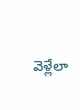వెళ్లేలా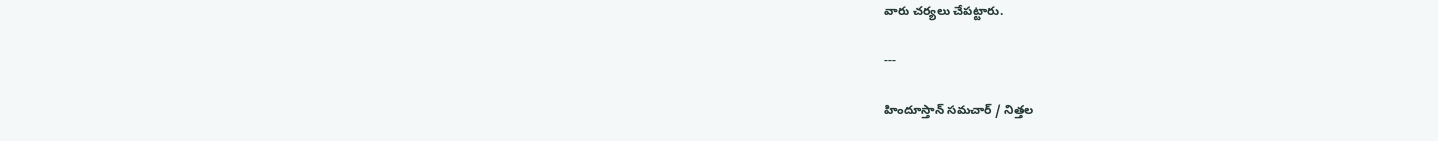వారు చర్యలు చేపట్టారు.

---

హిందూస్తాన్ సమచార్ / నిత్తల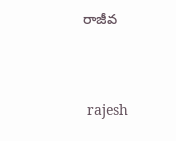రాజీవ


 rajesh